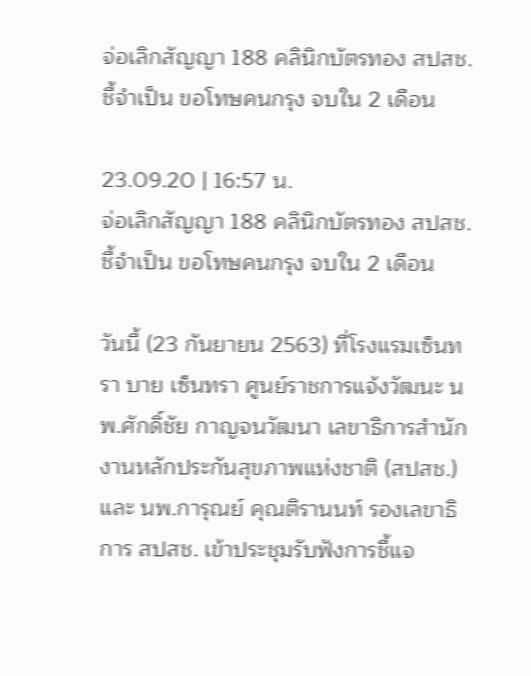จ่อเลิกสัญญา 188 คลินิกบัตรทอง สปสช.ชี้จำเป็น ขอโทษคนกรุง จบใน 2 เดือน

23.09.20 | 16:57 น.
จ่อเลิกสัญญา 188 คลินิกบัตรทอง สปสช.ชี้จำเป็น ขอโทษคนกรุง จบใน 2 เดือน

วันนี้ (23 กันยายน 2563) ที่โรงแรมเซ็นทรา บาย เซ็นทรา ศูนย์ราชการแจ้งวัฒนะ นพ.ศักดิ์ชัย กาญจนวัฒนา เลขาธิการสำนักงานหลักประกันสุขภาพแห่งชาติ (สปสช.) และ นพ.การุณย์ คุณติรานนท์ รองเลขาธิการ สปสช. เข้าประชุมรับฟังการชี้แจ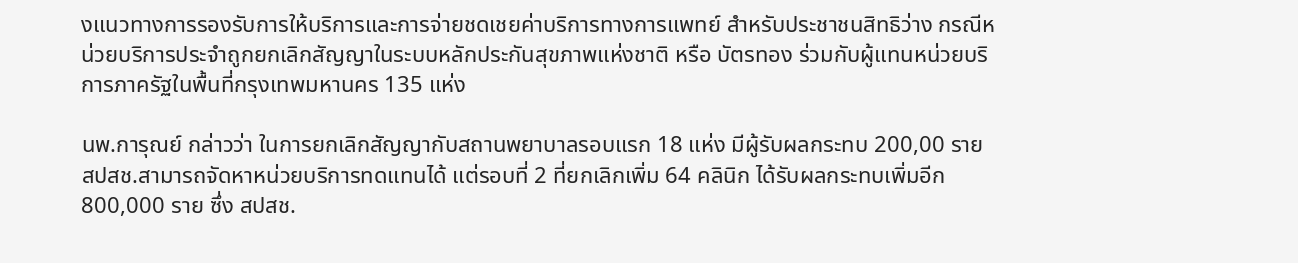งแนวทางการรองรับการให้บริการและการจ่ายชดเชยค่าบริการทางการแพทย์ สำหรับประชาชนสิทธิว่าง กรณีหน่วยบริการประจำถูกยกเลิกสัญญาในระบบหลักประกันสุขภาพแห่งชาติ หรือ บัตรทอง ร่วมกับผู้แทนหน่วยบริการภาครัฐในพื้นที่กรุงเทพมหานคร 135 แห่ง

นพ.การุณย์ กล่าวว่า ในการยกเลิกสัญญากับสถานพยาบาลรอบแรก 18 แห่ง มีผู้รับผลกระทบ 200,00 ราย สปสช.สามารถจัดหาหน่วยบริการทดแทนได้ แต่รอบที่ 2 ที่ยกเลิกเพิ่ม 64 คลินิก ได้รับผลกระทบเพิ่มอีก 800,000 ราย ซึ่ง สปสช.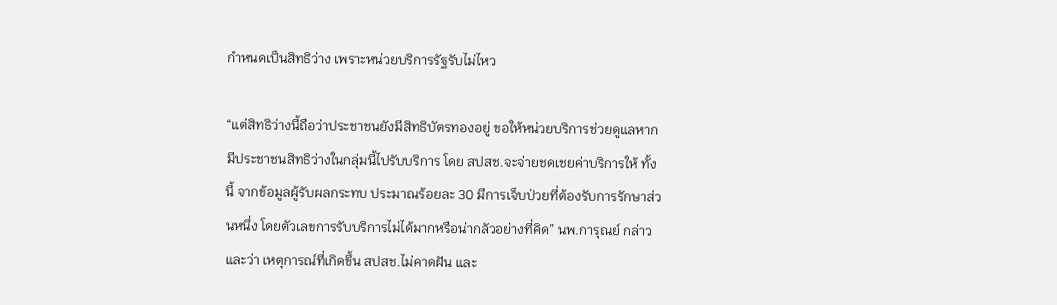กำหนดเป็นสิทธิว่าง เพราะหน่วยบริการรัฐรับไม่ไหว

“แต่สิทธิว่างนี้ถือว่าประชาชนยังมีสิทธิบัตรทองอยู่ ขอให้หน่วยบริการช่วยดูแลหากมีประชาชนสิทธิว่างในกลุ่มนี้ไปรับบริการ โดย สปสช.จะจ่ายชดเชยค่าบริการให้ ทั้งนี้ จากข้อมูลผู้รับผลกระทบ ประมาณร้อยละ 30 มีการเจ็บป่วยที่ต้องรับการรักษาส่วนหนึ่ง โดยตัวเลขการรับบริการไม่ได้มากหรือน่ากลัวอย่างที่คิด” นพ.การุณย์ กล่าวและว่า เหตุการณ์ที่เกิดขึ้น สปสช.ไม่คาดฝัน และ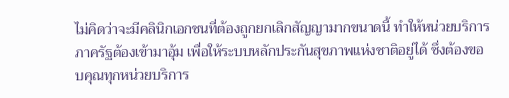ไม่คิดว่าจะมีคลินิกเอกชนที่ต้องถูกยกเลิกสัญญามากขนาดนี้ ทำให้หน่วยบริการภาครัฐต้องเข้ามาอุ้ม เพื่อให้ระบบหลักประกันสุขภาพแห่งชาติอยู่ได้ ซึ่งต้องขอบคุณทุกหน่วยบริการ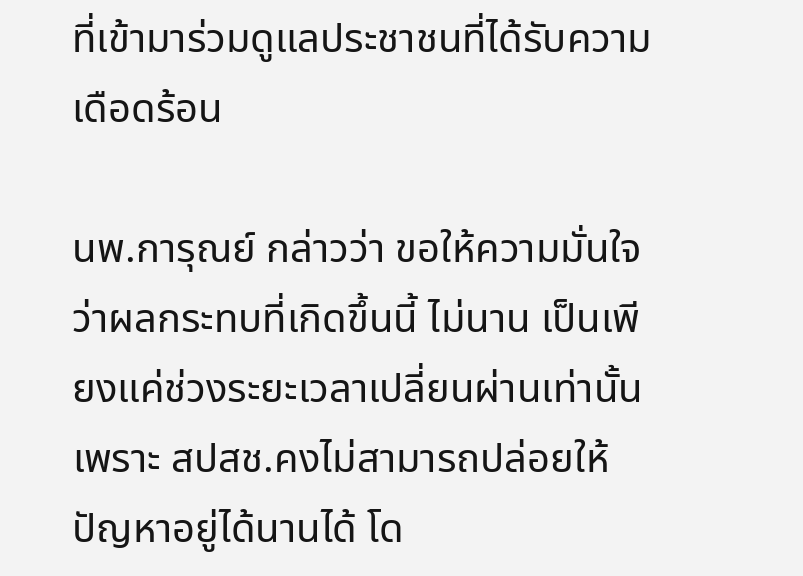ที่เข้ามาร่วมดูแลประชาชนที่ได้รับความเดือดร้อน

นพ.การุณย์ กล่าวว่า ขอให้ความมั่นใจว่าผลกระทบที่เกิดขึ้นนี้ ไม่นาน เป็นเพียงแค่ช่วงระยะเวลาเปลี่ยนผ่านเท่านั้น เพราะ สปสช.คงไม่สามารถปล่อยให้ปัญหาอยู่ได้นานได้ โด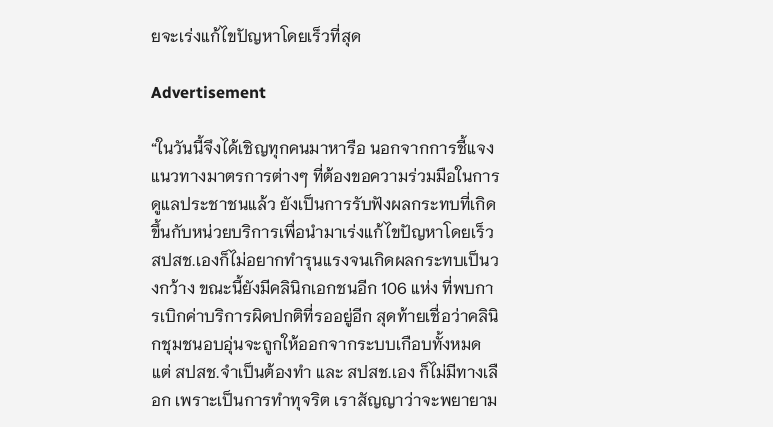ยจะเร่งแก้ไขปัญหาโดยเร็วที่สุด

Advertisement

“ในวันนี้จึงได้เชิญทุกคนมาหารือ นอกจากการชี้แจงแนวทางมาตรการต่างๆ ที่ต้องขอความร่วมมือในการดูแลประชาชนแล้ว ยังเป็นการรับฟังผลกระทบที่เกิดขึ้นกับหน่วยบริการเพื่อนำมาเร่งแก้ไขปัญหาโดยเร็ว สปสช.เองก็ไม่อยากทำรุนแรงจนเกิดผลกระทบเป็นวงกว้าง ขณะนี้ยังมีคลินิกเอกชนอีก 106 แห่ง ที่พบการเบิกค่าบริการผิดปกติที่รออยู่อีก สุดท้ายเชื่อว่าคลินิกชุมชนอบอุ่นจะถูกให้ออกจากระบบเกือบทั้งหมด แต่ สปสช.จำเป็นต้องทำ และ สปสช.เอง ก็ไม่มีทางเลือก เพราะเป็นการทำทุจริต เราสัญญาว่าจะพยายาม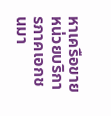หาเครือขายหน่วยบริการภาคเอกชนมา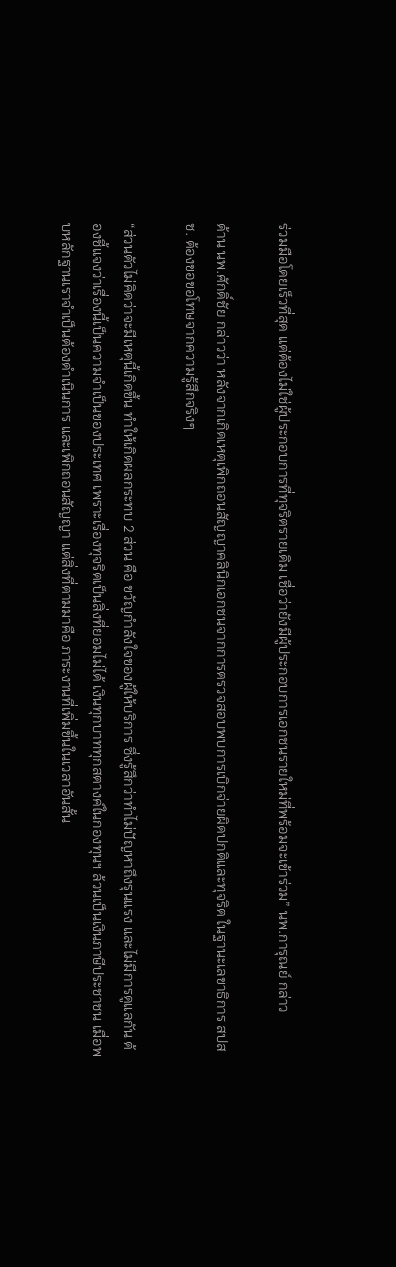ร่วมมือโดยเร็วที่สุด แต่ต้องไม่ใช่ผู้ประกอบการที่ทุจริตรายเดิม เชื่อว่ายังมีผู้ประกอบการเอกชนรายใหม่ที่พร้อมจะเข้าร่วม” นพ.การุณย์ กล่าว

ด้าน นพ.ศักดิ์ชัย กล่าวว่า หลังจากเกิดเหตุเพิกถอนสัญญาคลินิกเอกชนจากการตรวจสอบพบการเบิกจ่ายผิดปกติและทุจริต ในฐานะเลขาธิการ สปสช. ต้องขอขอโทษจากความรู้สึกจริงๆ

“ส่วนตัวไม่คิดว่าจะมีเหตุนี้เกิดขึ้น ทำให้เกิดผลกระทบ 2 ส่วน คือ ขวัญกำลังใจของผู้ให้บริการ ซึ่งรู้สึกว่าทำไม่ปัญหาถึงรุนแรง และไม่มีการดูแลกัน ต้องชี้แจงว่าเรื่องนี้เป็นความจำเป็นของประเทศ เพราะเรื่องทุจริตเป็นสิ่งที่ยอมไม่ได้ เงินทุกบาททุกสตางค์ในกองทุนฯ ล้วนเป็นเงินภาษีประชาชน เมื่อพบหลักฐานเราจำเป็นต้องดำเนินการ และเพิกถอนสัญญา แต่สิ่งที่ตามมาคือ ภาระงานที่เพิ่มขึ้นในเวลาอันสั้น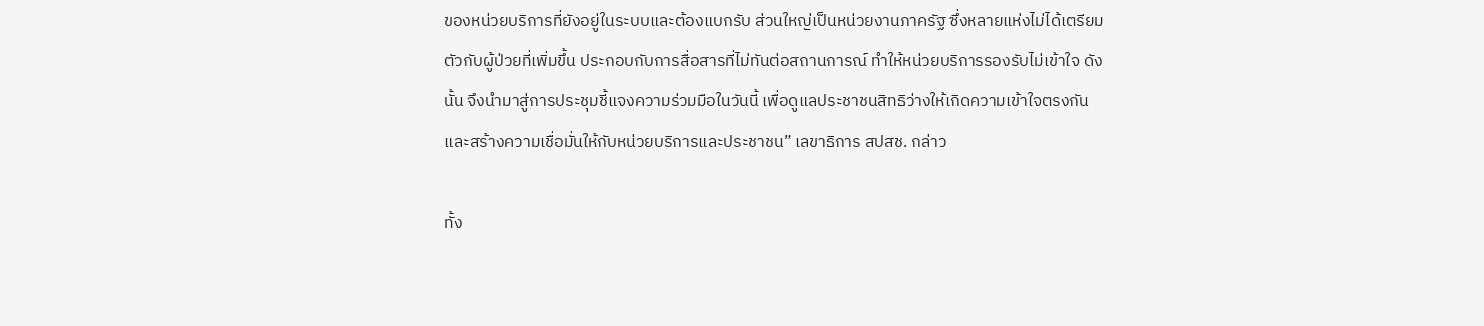ของหน่วยบริการที่ยังอยู่ในระบบและต้องแบกรับ ส่วนใหญ่เป็นหน่วยงานภาครัฐ ซึ่งหลายแห่งไม่ได้เตรียมตัวกับผู้ป่วยที่เพิ่มขึ้น ประกอบกับการสื่อสารที่ไม่ทันต่อสถานการณ์ ทำให้หน่วยบริการรองรับไม่เข้าใจ ดังนั้น จึงนำมาสู่การประชุมชี้แจงความร่วมมือในวันนี้ เพื่อดูแลประชาชนสิทธิว่างให้เกิดความเข้าใจตรงกัน และสร้างความเชื่อมั่นให้กับหน่วยบริการและประชาชน” เลขาธิการ สปสช. กล่าว

ทั้ง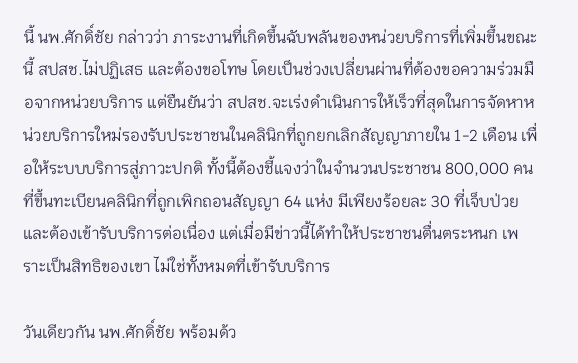นี้ นพ.ศักดิ์ชัย กล่าวว่า ภาระงานที่เกิดขึ้นฉับพลันของหน่วยบริการที่เพิ่มขึ้นขณะนี้ สปสช.ไม่ปฏิเสธ และต้องขอโทษ โดยเป็นช่วงเปลี่ยนผ่านที่ต้องขอความร่วมมือจากหน่วยบริการ แต่ยืนยันว่า สปสช.จะเร่งดำเนินการให้เร็วที่สุดในการจัดหาหน่วยบริการใหม่รองรับประชาชนในคลินิกที่ถูกยกเลิกสัญญาภายใน 1-2 เดือน เพื่อให้ระบบบริการสู่ภาวะปกติ ทั้งนี้ต้องชี้แจงว่าในจำนวนประชาชน 800,000 คน ที่ขึ้นทะเบียนคลินิกที่ถูกเพิกถอนสัญญา 64 แห่ง มีเพียงร้อยละ 30 ที่เจ็บป่วยและต้องเข้ารับบริการต่อเนื่อง แต่เมื่อมีข่าวนี้ได้ทำให้ประชาชนตื่นตระหนก เพราะเป็นสิทธิของเขา ไม่ใช่ทั้งหมดที่เข้ารับบริการ

วันเดียวกัน นพ.ศักดิ์ชัย พร้อมด้ว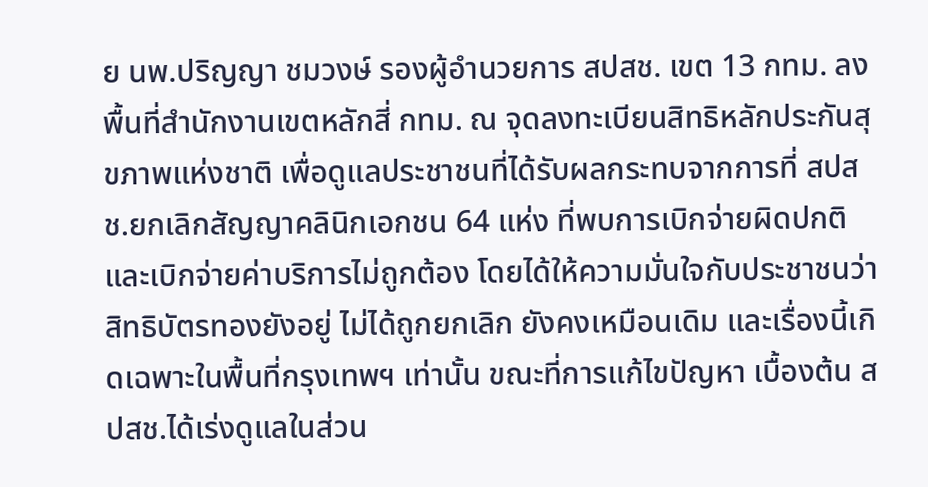ย นพ.ปริญญา ชมวงษ์ รองผู้อำนวยการ สปสช. เขต 13 กทม. ลงพื้นที่สำนักงานเขตหลักสี่ กทม. ณ จุดลงทะเบียนสิทธิหลักประกันสุขภาพแห่งชาติ เพื่อดูแลประชาชนที่ได้รับผลกระทบจากการที่ สปสช.ยกเลิกสัญญาคลินิกเอกชน 64 แห่ง ที่พบการเบิกจ่ายผิดปกติและเบิกจ่ายค่าบริการไม่ถูกต้อง โดยได้ให้ความมั่นใจกับประชาชนว่าสิทธิบัตรทองยังอยู่ ไม่ได้ถูกยกเลิก ยังคงเหมือนเดิม และเรื่องนี้เกิดเฉพาะในพื้นที่กรุงเทพฯ เท่านั้น ขณะที่การแก้ไขปัญหา เบื้องต้น สปสช.ได้เร่งดูแลในส่วน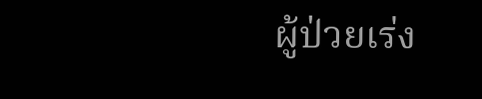ผู้ป่วยเร่ง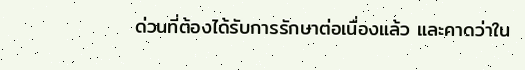ด่วนที่ต้องได้รับการรักษาต่อเนื่องแล้ว และคาดว่าใน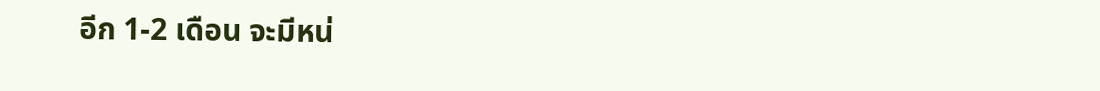อีก 1-2 เดือน จะมีหน่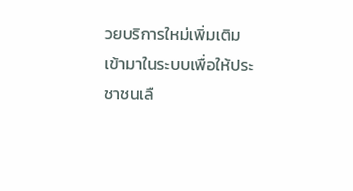วยบริการใหม่เพิ่มเติมเข้ามาในระบบเพื่อให้ประชาชนเลื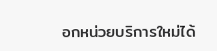อกหน่วยบริการใหม่ได้